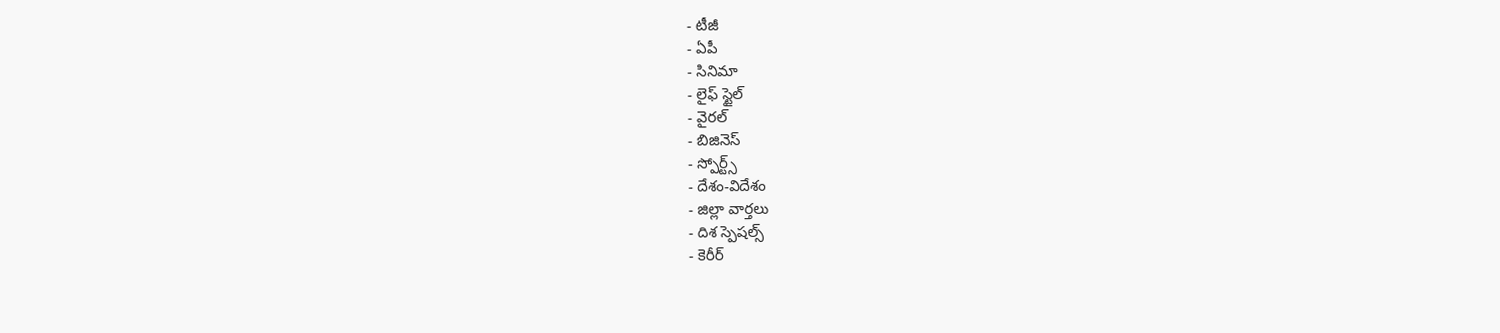- టీజీ
- ఏపీ
- సినిమా
- లైఫ్ స్టైల్
- వైరల్
- బిజినెస్
- స్పోర్ట్స్
- దేశం-విదేశం
- జిల్లా వార్తలు
- దిశ స్పెషల్స్
- కెరీర్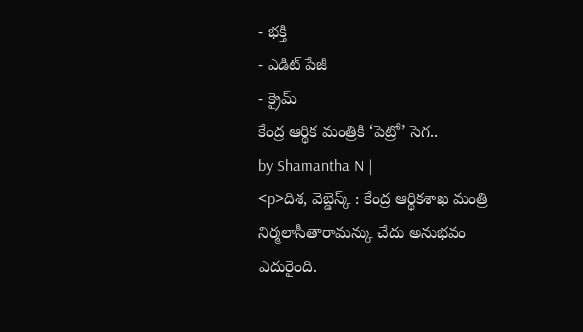- భక్తి
- ఎడిట్ పేజీ
- క్రైమ్
కేంద్ర ఆర్థిక మంత్రికి ‘పెట్రో’ సెగ..
by Shamantha N |
<p>దిశ, వెబ్డెస్క్ : కేంద్ర ఆర్థికశాఖ మంత్రి నిర్మలాసీతారామన్కు చేదు అనుభవం ఎదురైంది.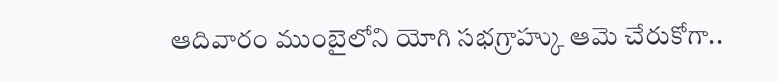ఆదివారం ముంబైలోని యోగి సభగ్రాహ్కు ఆమె చేరుకోగా..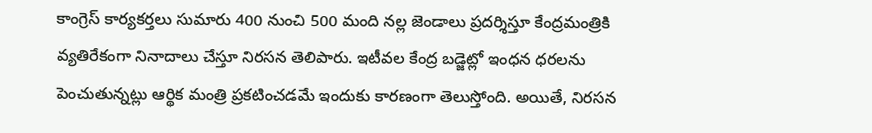కాంగ్రెస్ కార్యకర్తలు సుమారు 400 నుంచి 500 మంది నల్ల జెండాలు ప్రదర్శిస్తూ కేంద్రమంత్రికి వ్యతిరేకంగా నినాదాలు చేస్తూ నిరసన తెలిపారు. ఇటీవల కేంద్ర బడ్జెట్లో ఇంధన ధరలను పెంచుతున్నట్లు ఆర్థిక మంత్రి ప్రకటించడమే ఇందుకు కారణంగా తెలుస్తోంది. అయితే, నిరసన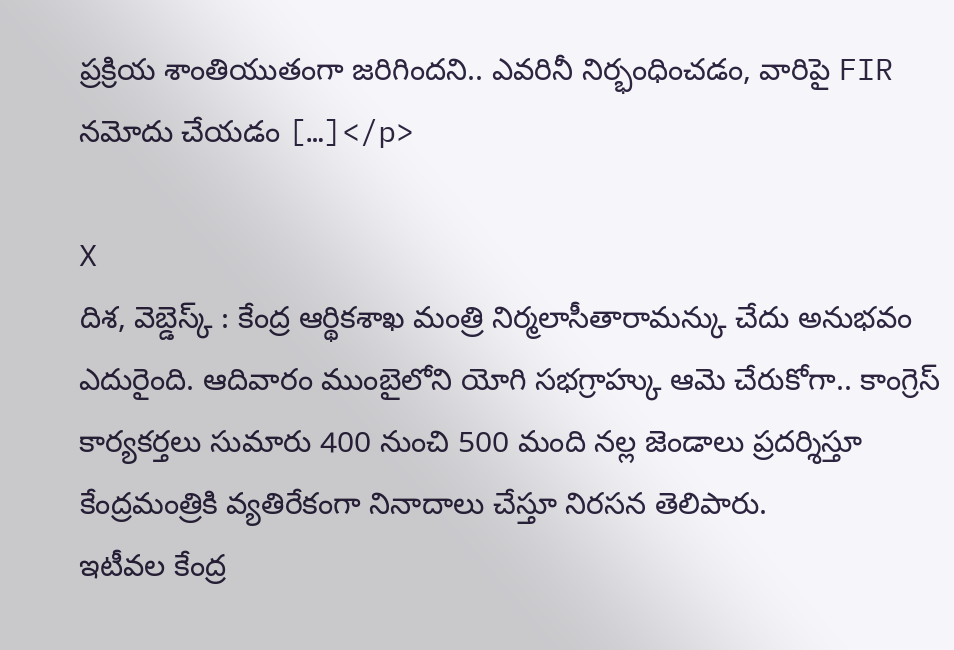ప్రక్రియ శాంతియుతంగా జరిగిందని.. ఎవరినీ నిర్భంధించడం, వారిపై FIR నమోదు చేయడం […]</p>

X
దిశ, వెబ్డెస్క్ : కేంద్ర ఆర్థికశాఖ మంత్రి నిర్మలాసీతారామన్కు చేదు అనుభవం ఎదురైంది. ఆదివారం ముంబైలోని యోగి సభగ్రాహ్కు ఆమె చేరుకోగా.. కాంగ్రెస్ కార్యకర్తలు సుమారు 400 నుంచి 500 మంది నల్ల జెండాలు ప్రదర్శిస్తూ కేంద్రమంత్రికి వ్యతిరేకంగా నినాదాలు చేస్తూ నిరసన తెలిపారు.
ఇటీవల కేంద్ర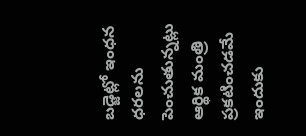బడ్జెట్లో ఇంధన ధరలను పెంచుతున్నట్లు ఆర్థిక మంత్రి ప్రకటించడమే ఇందుకు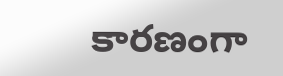కారణంగా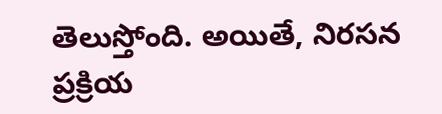తెలుస్తోంది. అయితే, నిరసన ప్రక్రియ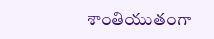శాంతియుతంగా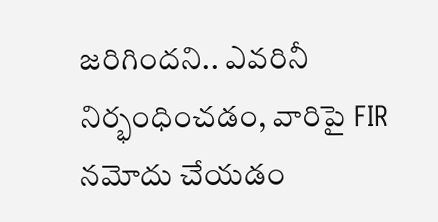జరిగిందని.. ఎవరినీ నిర్భంధించడం, వారిపై FIR నమోదు చేయడం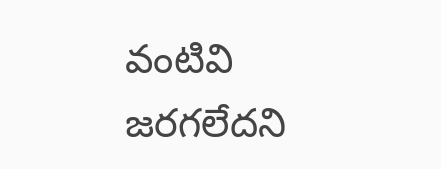వంటివి జరగలేదని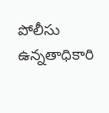పోలీసు ఉన్నతాధికారి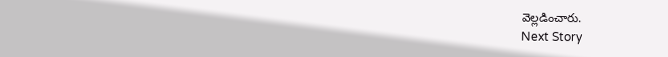వెల్లడించారు.
Next Story